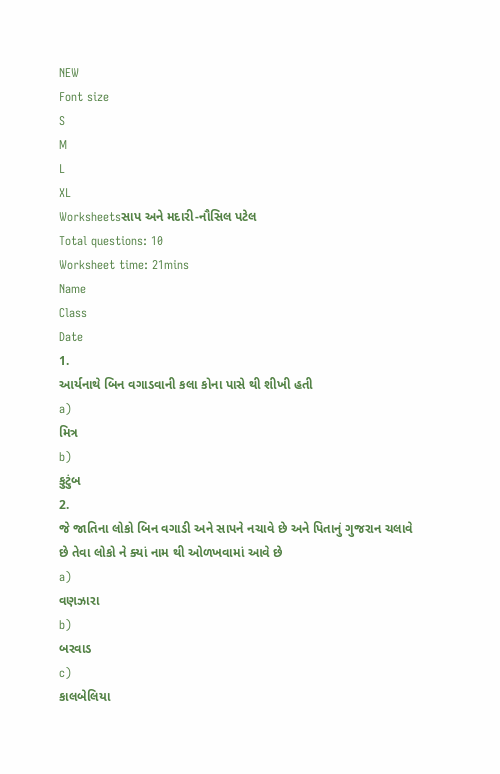NEW
Font size
S
M
L
XL
Worksheetsસાપ અને મદારી-નૌસિલ પટેલ
Total questions: 10
Worksheet time: 21mins
Name
Class
Date
1.
આર્યનાથે બિન વગાડવાની કલા કોના પાસે થી શીખી હતી
a)
મિત્ર
b)
કુટુંબ
2.
જે જાતિના લોકો બિન વગાડી અને સાપને નચાવે છે અને પિતાનું ગુજરાન ચલાવે છે તેવા લોકો ને ક્યાં નામ થી ઓળખવામાં આવે છે
a)
વણઝારા
b)
બરવાડ
c)
કાલબેલિયા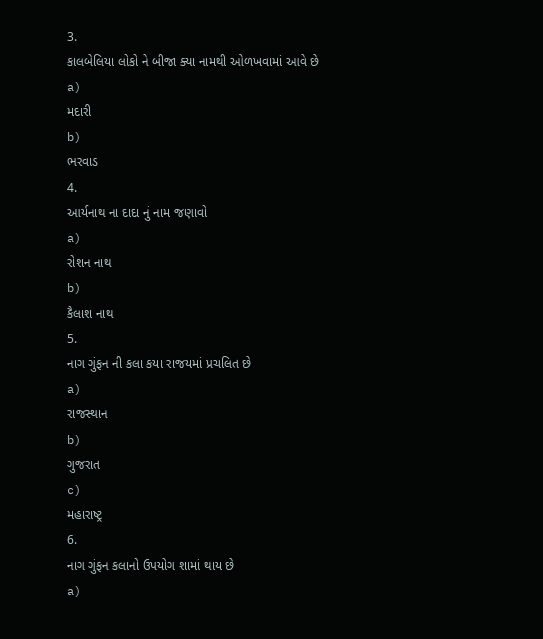3.
કાલબેલિયા લોકો ને બીજા ક્યા નામથી ઓળખવામાં આવે છે
a)
મદારી
b)
ભરવાડ
4.
આર્યનાથ ના દાદા નું નામ જણાવો
a)
રોશન નાથ
b)
કૈલાશ નાથ
5.
નાગ ગુંફન ની કલા કયા રાજયમાં પ્રચલિત છે
a)
રાજસ્થાન
b)
ગુજરાત
c)
મહારાષ્ટ્ર
6.
નાગ ગુંફન કલાનો ઉપયોગ શામાં થાય છે
a)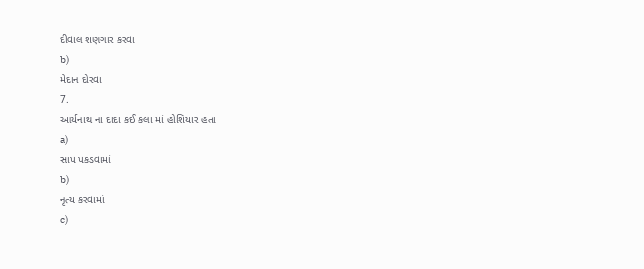દીવાલ શણગાર કરવા
b)
મેદાન દોરવા
7.
આર્યનાથ ના દાદા કઈ કલા માં હોશિયાર હતા
a)
સાપ પકડવામાં
b)
નૃત્ય કરવામાં
c)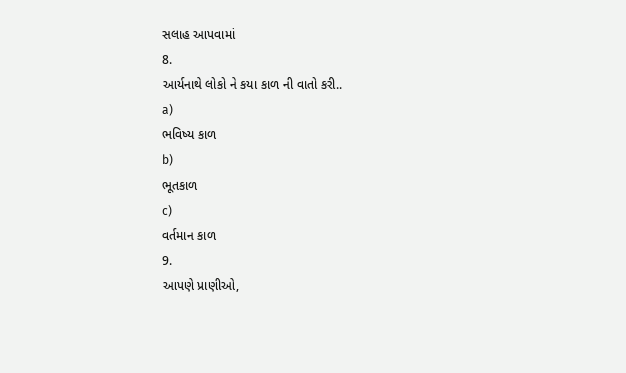સલાહ આપવામાં
8.
આર્યનાથે લોકો ને કયા કાળ ની વાતો કરી..
a)
ભવિષ્ય કાળ
b)
ભૂતકાળ
c)
વર્તમાન કાળ
9.
આપણે પ્રાણીઓ,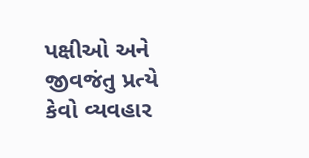પક્ષીઓ અને જીવજંતુ પ્રત્યે કેવો વ્યવહાર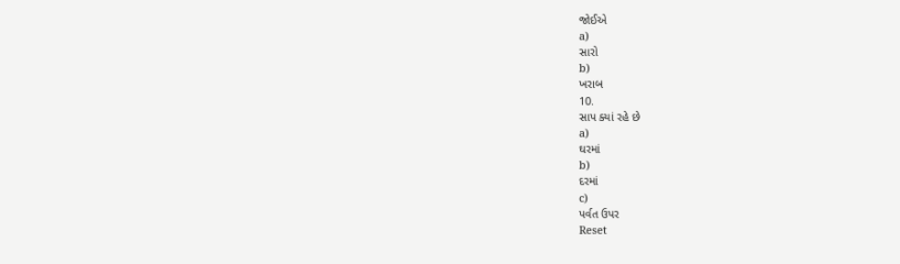જોઈએ
a)
સારો
b)
ખરાબ
10.
સાપ ક્યાં રહે છે
a)
ઘરમાં
b)
દરમાં
c)
પર્વત ઉપર
Reset